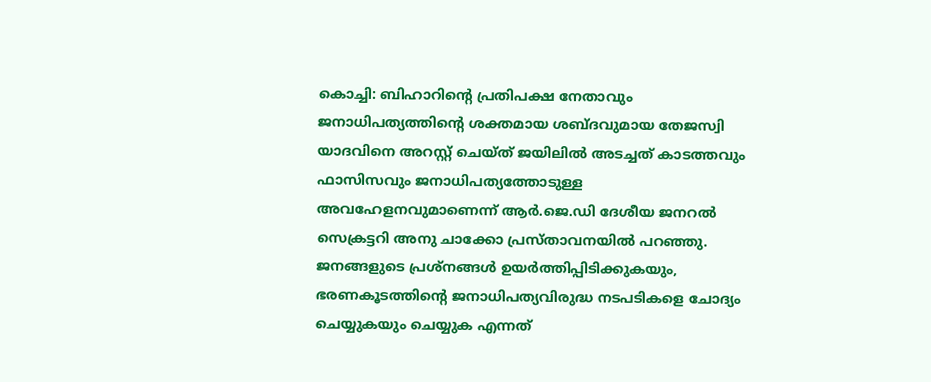കൊച്ചി: ബിഹാറിന്റെ പ്രതിപക്ഷ നേതാവും ജനാധിപത്യത്തിന്റെ ശക്തമായ ശബ്ദവുമായ തേജസ്വി യാദവിനെ അറസ്റ്റ് ചെയ്ത് ജയിലിൽ അടച്ചത് കാടത്തവും ഫാസിസവും ജനാധിപത്യത്തോടുള്ള അവഹേളനവുമാണെന്ന് ആർ.ജെ.ഡി ദേശീയ ജനറൽ സെക്രട്ടറി അനു ചാക്കോ പ്രസ്താവനയിൽ പറഞ്ഞു.
ജനങ്ങളുടെ പ്രശ്നങ്ങൾ ഉയർത്തിപ്പിടിക്കുകയും, ഭരണകൂടത്തിന്റെ ജനാധിപത്യവിരുദ്ധ നടപടികളെ ചോദ്യം ചെയ്യുകയും ചെയ്യുക എന്നത്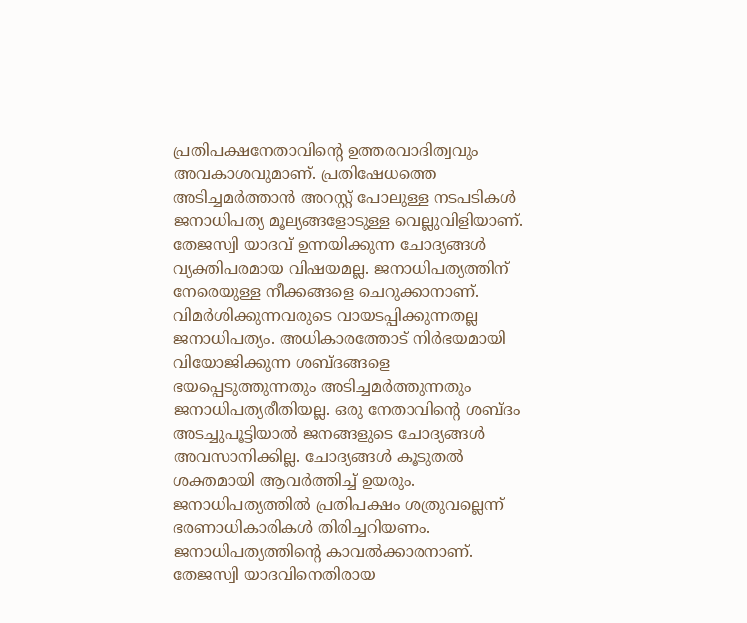പ്രതിപക്ഷനേതാവിന്റെ ഉത്തരവാദിത്വവും അവകാശവുമാണ്. പ്രതിഷേധത്തെ അടിച്ചമർത്താൻ അറസ്റ്റ് പോലുള്ള നടപടികൾ ജനാധിപത്യ മൂല്യങ്ങളോടുള്ള വെല്ലുവിളിയാണ്. തേജസ്വി യാദവ് ഉന്നയിക്കുന്ന ചോദ്യങ്ങൾ വ്യക്തിപരമായ വിഷയമല്ല. ജനാധിപത്യത്തിന് നേരെയുള്ള നീക്കങ്ങളെ ചെറുക്കാനാണ്. വിമർശിക്കുന്നവരുടെ വായടപ്പിക്കുന്നതല്ല ജനാധിപത്യം. അധികാരത്തോട് നിർഭയമായി വിയോജിക്കുന്ന ശബ്ദങ്ങളെ ഭയപ്പെടുത്തുന്നതും അടിച്ചമർത്തുന്നതും ജനാധിപത്യരീതിയല്ല. ഒരു നേതാവിന്റെ ശബ്ദം അടച്ചുപൂട്ടിയാൽ ജനങ്ങളുടെ ചോദ്യങ്ങൾ അവസാനിക്കില്ല. ചോദ്യങ്ങൾ കൂടുതൽ ശക്തമായി ആവർത്തിച്ച് ഉയരും. ജനാധിപത്യത്തിൽ പ്രതിപക്ഷം ശത്രുവല്ലെന്ന് ഭരണാധികാരികൾ തിരിച്ചറിയണം. ജനാധിപത്യത്തിന്റെ കാവൽക്കാരനാണ്. തേജസ്വി യാദവിനെതിരായ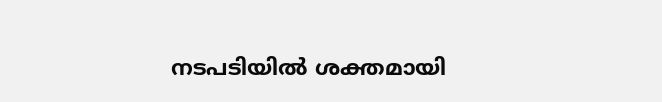നടപടിയിൽ ശക്തമായി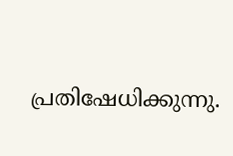പ്രതിഷേധിക്കുന്നു.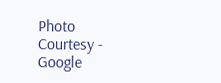Photo Courtesy - Google